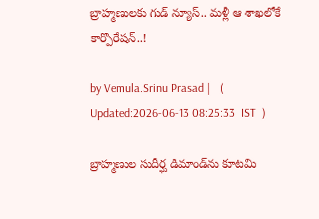బ్రాహ్మణులకు గుడ్ న్యూస్.. మళ్లీ ఆ శాఖలోకే కార్పొరేషన్..!

by Vemula.Srinu Prasad |   (  Updated:2026-06-13 08:25:33  IST  )

బ్రాహ్మణుల సుదీర్ఘ డిమాండ్‌ను కూటమి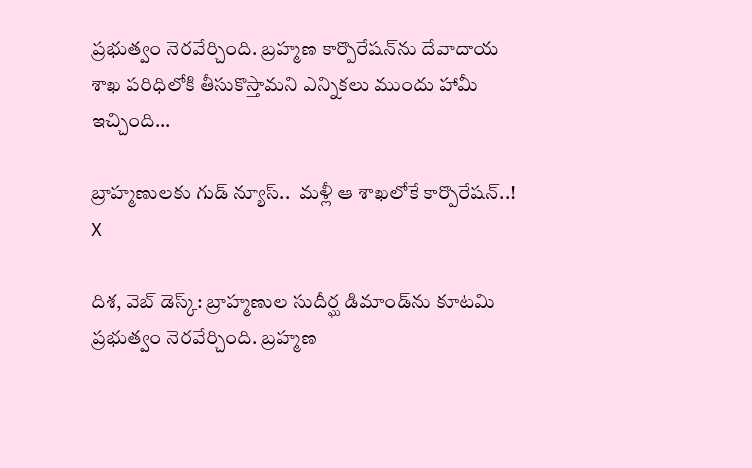ప్రభుత్వం నెరవేర్చింది. బ్రహ్మణ కార్పొరేషన్‌ను దేవాదాయ శాఖ పరిధిలోకి తీసుకొస్తామని ఎన్నికలు ముందు హామీ ఇచ్చింది...

బ్రాహ్మణులకు గుడ్ న్యూస్..  మళ్లీ ఆ శాఖలోకే కార్పొరేషన్..!
X

దిశ, వెబ్ డెస్క్: బ్రాహ్మణుల సుదీర్ఘ డిమాండ్‌ను కూటమి ప్రభుత్వం నెరవేర్చింది. బ్రహ్మణ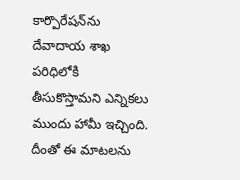కార్పొరేషన్‌ను దేవాదాయ శాఖ పరిధిలోకి తీసుకొస్తామని ఎన్నికలు ముందు హామీ ఇచ్చింది. దీంతో ఈ మాటలను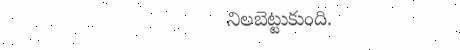నిలబెట్టుకుంది.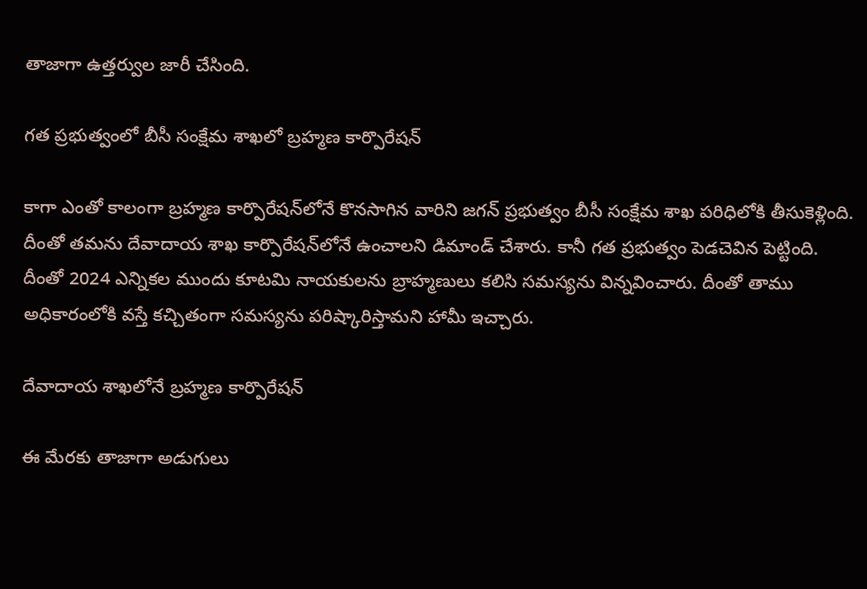తాజాగా ఉత్తర్వుల జారీ చేసింది.

గత ప్రభుత్వంలో బీసీ సంక్షేమ శాఖలో బ్రహ్మణ కార్పొరేషన్

కాగా ఎంతో కాలంగా బ్రహ్మణ కార్పొరేషన్‌లోనే కొనసాగిన వారిని జగన్ ప్రభుత్వం బీసీ సంక్షేమ శాఖ పరిధిలోకి తీసుకెళ్లింది. దీంతో తమను దేవాదాయ శాఖ కార్పొరేషన్‌లోనే ఉంచాలని డిమాండ్ చేశారు. కానీ గత ప్రభుత్వం పెడచెవిన పెట్టింది. దీంతో 2024 ఎన్నికల ముందు కూటమి నాయకులను బ్రాహ్మణులు కలిసి సమస్యను విన్నవించారు. దీంతో తాము అధికారంలోకి వస్తే కచ్చితంగా సమస్యను పరిష్కారిస్తామని హామీ ఇచ్చారు.

దేవాదాయ శాఖలోనే బ్రహ్మణ కార్పొరేషన్

ఈ మేరకు తాజాగా అడుగులు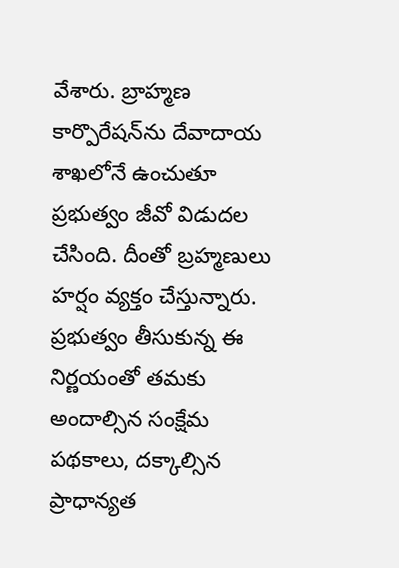వేశారు. బ్రాహ్మణ కార్పొరేషన్‌ను దేవాదాయ శాఖలోనే ఉంచుతూ ప్రభుత్వం జీవో విడుదల చేసింది. దీంతో బ్రహ్మణులు హర్షం వ్యక్తం చేస్తున్నారు. ప్రభుత్వం తీసుకున్న ఈ నిర్ణయంతో తమకు అందాల్సిన సంక్షేమ పథకాలు, దక్కాల్సిన ప్రాధాన్యత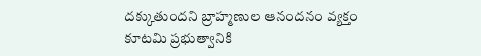దక్కుతుందని బ్రాహ్మణుల ఆనందనం వ్యక్తం కూటమి ప్రభుత్వానికి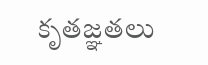కృతజ్ఞతలు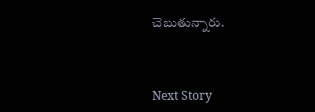చెబుతున్నారు.



Next Story